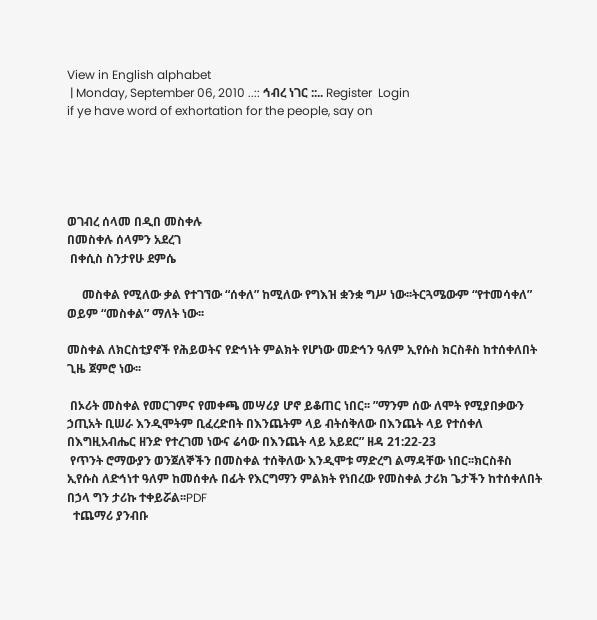View in English alphabet
 | Monday, September 06, 2010 ..:: ኅብረ ነገር ::.. Register  Login
if ye have word of exhortation for the people, say on





ወገብረ ሰላመ በዲበ መስቀሉ
በመስቀሉ ሰላምን አደረገ
 በቀሲስ ስንታየሁ ደምሴ

     መስቀል የሚለው ቃል የተገኘው “ሰቀለ” ከሚለው የግእዝ ቋንቋ ግሥ ነው፡፡ትርጓሜውም “የተመሳቀለ” ወይም “መስቀል” ማለት ነው፡፡

መስቀል ለክርስቲያኖች የሕይወትና የድኅነት ምልክት የሆነው መድኅን ዓለም ኢየሱስ ክርስቶስ ከተሰቀለበት ጊዜ ጀምሮ ነው፡፡

 በኦሪት መስቀል የመርገምና የመቀጫ መሣሪያ ሆኖ ይቆጠር ነበር፡፡ ”ማንም ሰው ለሞት የሚያበቃውን ኃጢአት ቢሠራ እንዲሞትም ቢፈረድበት በእንጨትም ላይ ብትሰቅለው በእንጨት ላይ የተሰቀለ በእግዚአብሔር ዘንድ የተረገመ ነውና ሬሳው በእንጨት ላይ አይደር” ዘዳ 21:22-23
 የጥንት ሮማውያን ወንጀለኞችን በመስቀል ተሰቅለው እንዲሞቱ ማድረግ ልማዳቸው ነበር፡፡ክርስቶስ ኢየሱስ ለድኅነተ ዓለም ከመሰቀሉ በፊት የእርግማን ምልክት የነበረው የመስቀል ታሪክ ጌታችን ከተሰቀለበት በኃላ ግን ታሪኩ ተቀይሯል፡፡PDF
  ተጨማሪ ያንብቡ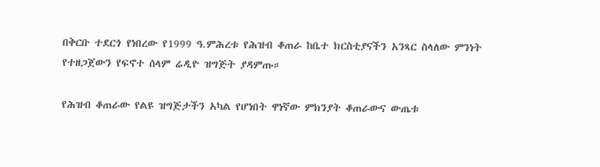በቅርቡ ተደርጎ የነበረው የ1999 ዓ.ምሕረቱ የሕዝብ ቆጠራ ከቤተ ክርስቲያናችን አንጻር ስላለው ምንነት የተዘጋጀውን የፍኖተ ሰላም ሬዲዮ ዝግጅት ያዳምጡ።

የሕዝብ ቆጠራው የልዩ ዝግጅታችን አካል የሆነበት ዋነኛው ምክንያት ቆጠራውና ውጤቱ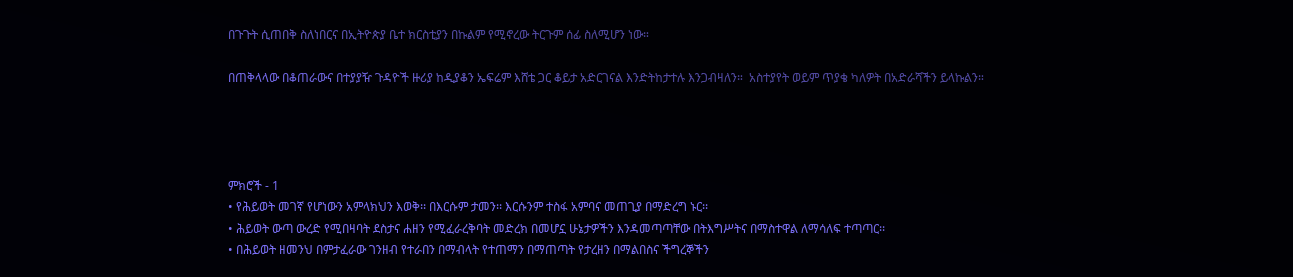በጉጉት ሲጠበቅ ስለነበርና በኢትዮጵያ ቤተ ክርስቲያን በኩልም የሚኖረው ትርጉም ሰፊ ስለሚሆን ነው።

በጠቅላላው በቆጠራውና በተያያዥ ጉዳዮች ዙሪያ ከዲያቆን ኤፍሬም እሸቴ ጋር ቆይታ አድርገናል እንድትከታተሉ እንጋብዛለን።  አስተያየት ወይም ጥያቄ ካለዎት በአድራሻችን ይላኩልን።




ምክሮች - 1
• የሕይወት መገኛ የሆነውን አምላክህን እወቅ፡፡ በእርሱም ታመን፡፡ እርሱንም ተስፋ አምባና መጠጊያ በማድረግ ኑር፡፡
• ሕይወት ውጣ ውረድ የሚበዛባት ደስታና ሐዘን የሚፈራረቅባት መድረክ በመሆኗ ሁኔታዎችን እንዳመጣጣቸው በትእግሥትና በማስተዋል ለማሳለፍ ተጣጣር፡፡
• በሕይወት ዘመንህ በምታፈራው ገንዘብ የተራበን በማብላት የተጠማን በማጠጣት የታረዘን በማልበስና ችግረኞችን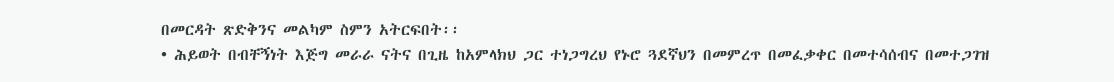በመርዳት ጽድቅንና መልካም ስምን አትርፍበት፡፡
• ሕይወት በብቸኝነት እጅግ መራራ ናትና በጊዜ ከአምላክህ ጋር ተነጋግረህ የኑሮ ጓደኛህን በመምረጥ በመፈቃቀር በመተሳሰብና በመተጋገዝ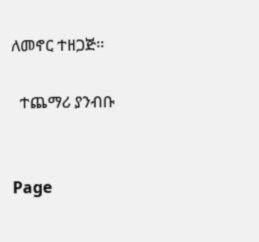ለመኖር ተዘጋጅ፡፡

  ተጨማሪ ያንብቡ


Page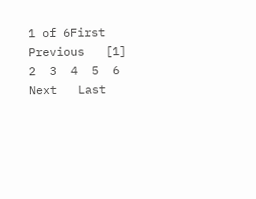1 of 6First   Previous   [1]  2  3  4  5  6  Next   Last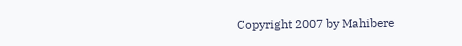Copyright 2007 by Mahibere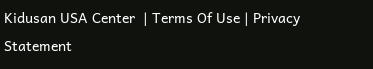Kidusan USA Center  | Terms Of Use | Privacy Statement